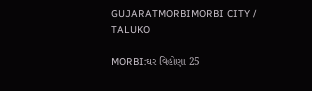GUJARATMORBIMORBI CITY / TALUKO

MORBI:ઘર વિહોણા 25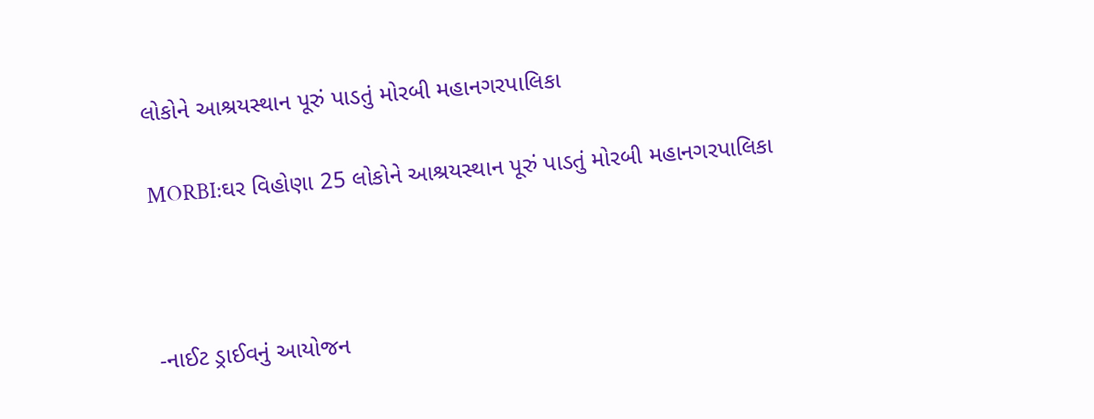લોકોને આશ્રયસ્થાન પૂરું પાડતું મોરબી મહાનગરપાલિકા

MORBI:ઘર વિહોણા 25 લોકોને આશ્રયસ્થાન પૂરું પાડતું મોરબી મહાનગરપાલિકા



-નાઈટ ડ્રાઈવનું આયોજન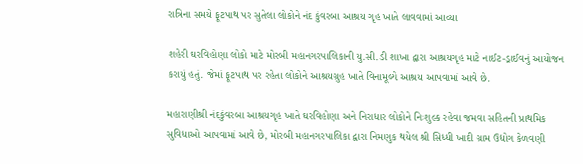રાત્રિના સમયે ફૂટપાથ પર સુતેલા લોકોને નંદ કુંવરબા આશ્રય ગૃહ ખાતે લાવવામાં આવ્યા

શહેરી ઘરવિહોણા લોકો માટે મોરબી મહાનગરપાલિકાની યુ.સી.ડી શાખા દ્વારા આશ્રયગૃહ માટે નાઈટ-ડ્રાઈવનું આયોજન કરાયું હતું. જેમાં ફૂટપાથ પર રહેતા લોકોને આશ્રયગ્રુહ ખાતે વિનામૂલ્યે આશ્રય આપવામાં આવે છે.

મહારાણીશ્રી નંદકુંવરબા આશ્રયગૃહ ખાતે ઘરવિહોણા અને નિરાધાર લોકોને નિઃશુલ્ક રહેવા જમવા સહિતની પ્રાથમિક સુવિધાઓ આપવામાં આવે છે, મોરબી મહાનગરપાલિકા દ્વારા નિમણુક થયેલ શ્રી સિધ્ધી ખાદી ગ્રામ ઉદ્યોગ કેળવણી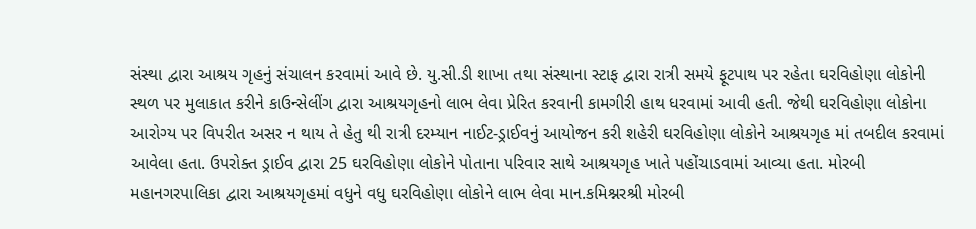સંસ્થા દ્વારા આશ્રય ગૃહનું સંચાલન કરવામાં આવે છે. યુ.સી.ડી શાખા તથા સંસ્થાના સ્ટાફ દ્વારા રાત્રી સમયે ફૂટપાથ પર રહેતા ઘરવિહોણા લોકોની સ્થળ પર મુલાકાત કરીને કાઉન્સેલીંગ દ્વારા આશ્રયગૃહનો લાભ લેવા પ્રેરિત કરવાની કામગીરી હાથ ધરવામાં આવી હતી. જેથી ઘરવિહોણા લોકોના આરોગ્ય પર વિપરીત અસર ન થાય તે હેતુ થી રાત્રી દરમ્યાન નાઈટ-ડ્રાઈવનું આયોજન કરી શહેરી ઘરવિહોણા લોકોને આશ્રયગૃહ માં તબદીલ કરવામાં આવેલા હતા. ઉપરોક્ત ડ્રાઈવ દ્વારા 25 ઘરવિહોણા લોકોને પોતાના પરિવાર સાથે આશ્રયગૃહ ખાતે પહોંચાડવામાં આવ્યા હતા. મોરબી મહાનગરપાલિકા દ્વારા આશ્રયગૃહમાં વધુને વધુ ઘરવિહોણા લોકોને લાભ લેવા માન.કમિશ્નરશ્રી મોરબી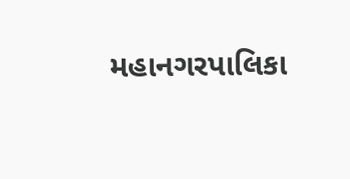મહાનગરપાલિકા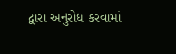દ્વારા અનુરોધ કરવામાં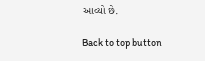આવ્યો છે.

Back to top button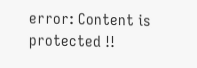error: Content is protected !!